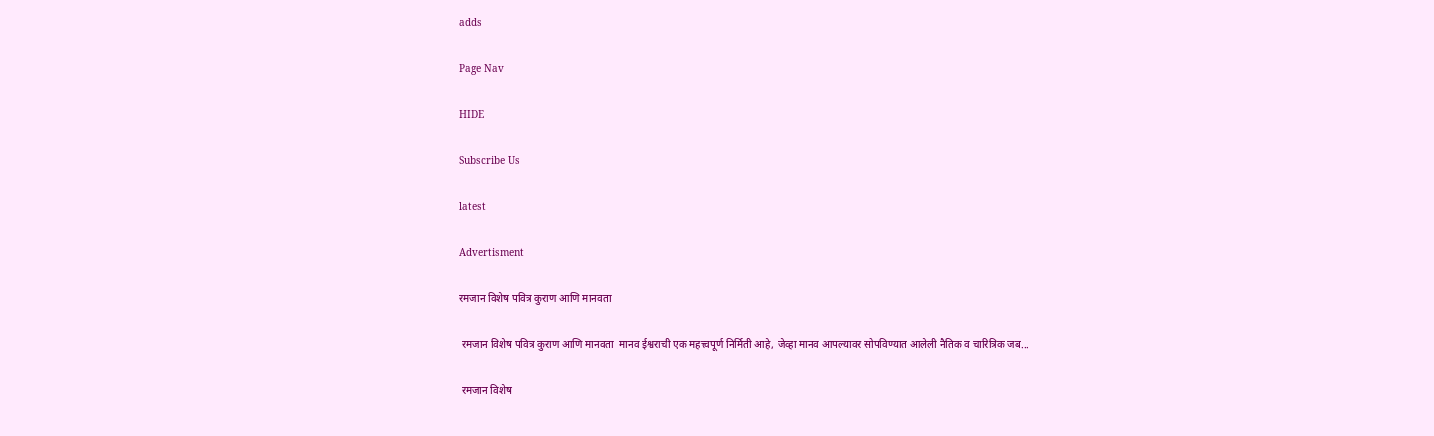adds

Page Nav

HIDE

Subscribe Us

latest

Advertisment

रमजान विशेष पवित्र कुराण आणि मानवता

 रमजान विशेष पवित्र कुराण आणि मानवता  मानव ईश्वराची एक महत्त्वपूर्ण निर्मिती आहे, जेव्हा मानव आपल्यावर सोपविण्यात आलेली नैतिक व चारित्रिक जब...

 रमजान विशेष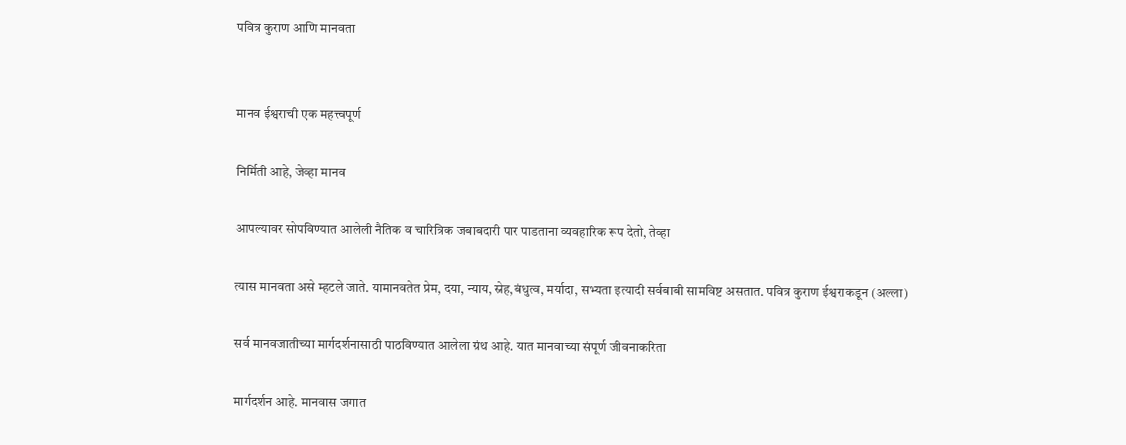पवित्र कुराण आणि मानवता


मानव ईश्वराची एक महत्त्वपूर्ण

निर्मिती आहे, जेव्हा मानव

आपल्यावर सोपविण्यात आलेली नैतिक व चारित्रिक जबाबदारी पार पाडताना व्यवहारिक रूप देतो, तेव्हा

त्यास मानवता असे म्हटले जाते. यामानवतेत प्रेम, दया, न्याय, स्नेह,बंधुत्व, मर्यादा, सभ्यता इत्यादी सर्वबाबी सामविष्ट असतात. पवित्र कुराण ईश्वराकडून (अल्ला)

सर्व मानवजातीच्या मार्गदर्शनासाठी पाठविण्यात आलेला ग्रंथ आहे. यात मानवाच्या संपूर्ण जीवनाकरिता

मार्गदर्शन आहे. मानवास जगात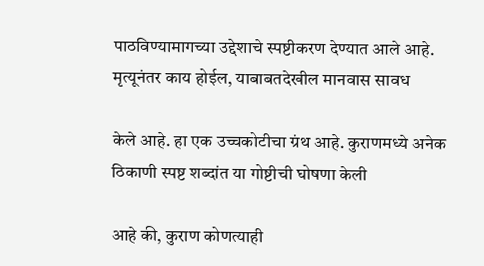पाठविण्यामागच्या उद्देशाचे स्पष्टीकरण देण्यात आले आहे. मृत्यूनंतर काय होईल, याबाबतदेखील मानवास सावध

केले आहे. हा एक उच्चकोटीचा ग्रंथ आहे. कुराणमध्ये अनेक ठिकाणी स्पष्ट शब्दांत या गोष्टीची घोषणा केली

आहे की, कुराण कोणत्याही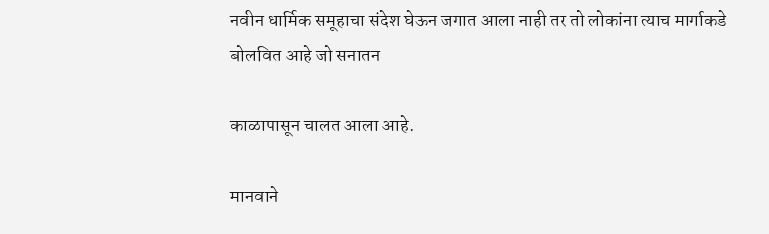नवीन धार्मिक समूहाचा संदेश घेऊन जगात आला नाही तर तो लोकांना त्याच मार्गाकडे बोलवित आहे जो सनातन

काळापासून चालत आला आहे.

मानवाने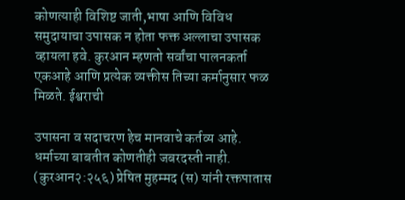कोणत्याही विशिष्ट जाती,भाषा आणि विविध समुदायाचा उपासक न होता फक्त अल्लाचा उपासक व्हायला हवे. कुरआन म्हणतो सर्वांचा पालनकर्ता एकआहे आणि प्रत्येक व्यक्तीस तिच्या कर्मानुसार फळ मिळते. ईश्वराची

उपासना व सदाचरण हेच मानवाचे कर्तव्य आहे. धर्माच्या बाबतीत कोणतीही जबरदस्ती नाही. (कुरआन२:२५६) प्रेषित मुहम्मद (स) यांनी रक्तपातास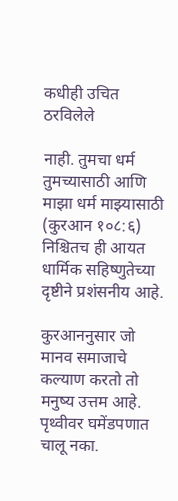कधीही उचित ठरविलेले

नाही. तुमचा धर्म तुमच्यासाठी आणि माझा धर्म माझ्यासाठी (कुरआन १०८:६) निश्चितच ही आयत धार्मिक सहिष्णुतेच्या दृष्टीने प्रशंसनीय आहे.

कुरआननुसार जो मानव समाजाचे कल्याण करतो तो मनुष्य उत्तम आहे. पृथ्वीवर घमेंडपणात चालू नका.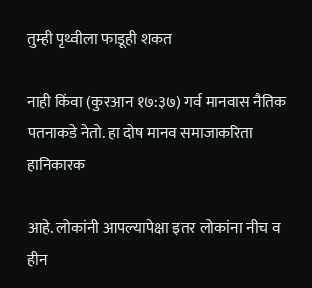तुम्ही पृथ्वीला फाडूही शकत

नाही किंवा (कुरआन १७:३७) गर्व मानवास नैतिक पतनाकडे नेतो. हा दोष मानव समाजाकरिता हानिकारक

आहे. लोकांनी आपल्यापेक्षा इतर लोकांना नीच व हीन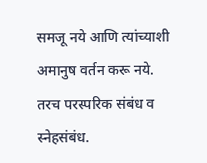समजू नये आणि त्यांच्याशी अमानुष वर्तन करू नये. तरच परस्परिक संबंध व स्नेहसंबंध.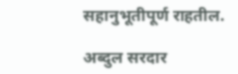सहानुभूतीपूर्ण राहतील.

अब्दुल सरदार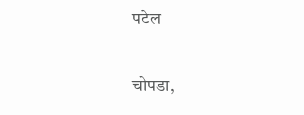पटेल

चोपडा,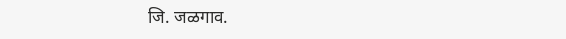जि. जळगाव.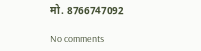मो. 8766747092

No comments